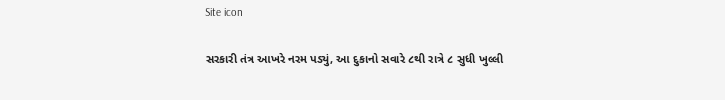Site icon

સરકારી તંત્ર આખરે નરમ પડ્યું, આ દુકાનો સવારે ૮થી રાત્રે ૮ સુધી ખુલ્લી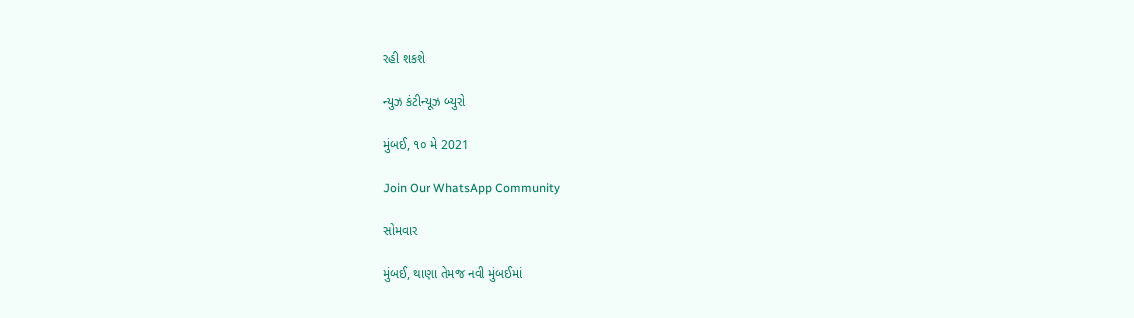રહી શકશે

ન્યુઝ કંટીન્યૂઝ બ્યુરો

મુંબઈ, ૧૦ મે 2021

Join Our WhatsApp Community

સોમવાર

મુંબઈ, થાણા તેમજ નવી મુંબઈમાં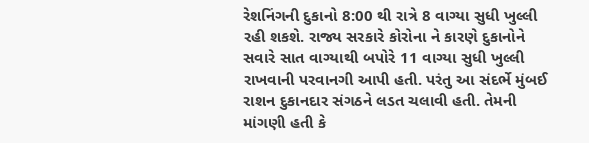રેશનિંગની દુકાનો 8:00 થી રાત્રે 8 વાગ્યા સુધી ખુલ્લી રહી શકશે. રાજ્ય સરકારે કોરોના ને કારણે દુકાનોને સવારે સાત વાગ્યાથી બપોરે 11 વાગ્યા સુધી ખુલ્લી રાખવાની પરવાનગી આપી હતી. પરંતુ આ સંદર્ભે મુંબઈ રાશન દુકાનદાર સંગઠને લડત ચલાવી હતી. તેમની માંગણી હતી કે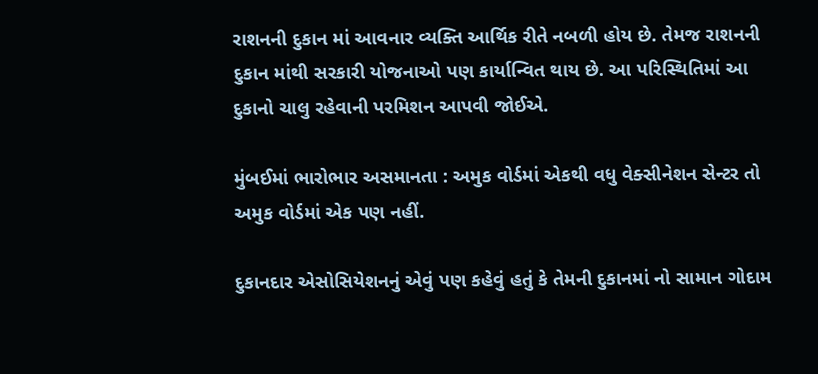રાશનની દુકાન માં આવનાર વ્યક્તિ આર્થિક રીતે નબળી હોય છે. તેમજ રાશનની દુકાન માંથી સરકારી યોજનાઓ પણ કાર્યાન્વિત થાય છે. આ પરિસ્થિતિમાં આ દુકાનો ચાલુ રહેવાની પરમિશન આપવી જોઈએ.

મુંબઈમાં ભારોભાર અસમાનતા : અમુક વોર્ડમાં એકથી વધુ વેક્સીનેશન સેન્ટર તો અમુક વોર્ડમાં એક પણ નહીં.

દુકાનદાર એસોસિયેશનનું એવું પણ કહેવું હતું કે તેમની દુકાનમાં નો સામાન ગોદામ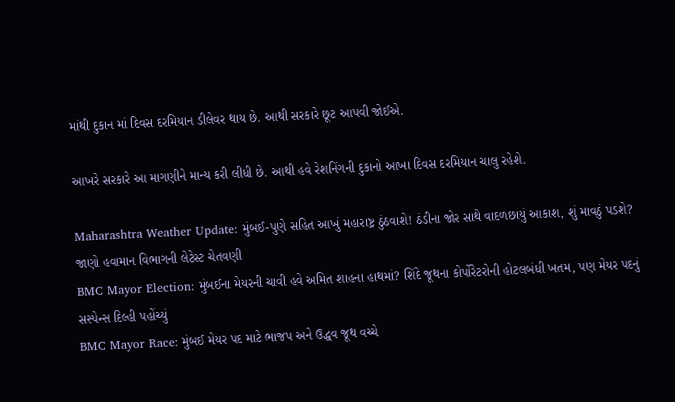માંથી દુકાન માં દિવસ દરમિયાન ડીલેવર થાય છે. આથી સરકારે છૂટ આપવી જોઈએ.

આખરે સરકારે આ માગણીને માન્ય કરી લીધી છે. આથી હવે રેશનિંગની દુકાનો આખા દિવસ દરમિયાન ચાલુ રહેશે.

Maharashtra Weather Update: મુંબઈ-પુણે સહિત આખું મહારાષ્ટ્ર ઠુંઠવાશે! ઠંડીના જોર સાથે વાદળછાયું આકાશ, શું માવઠું પડશે? જાણો હવામાન વિભાગની લેટેસ્ટ ચેતવણી
BMC Mayor Election: મુંબઈના મેયરની ચાવી હવે અમિત શાહના હાથમાં? શિંદે જૂથના કોર્પોરેટરોની હોટલબંધી ખતમ, પણ મેયર પદનું સસ્પેન્સ દિલ્હી પહોંચ્યું
BMC Mayor Race: મુંબઈ મેયર પદ માટે ભાજપ અને ઉદ્ધવ જૂથ વચ્ચે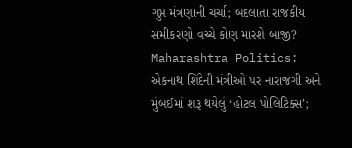ગુપ્ત મંત્રણાની ચર્ચા; બદલાતા રાજકીય સમીકરણો વચ્ચે કોણ મારશે બાજી?
Maharashtra Politics: એકનાથ શિંદેની મંત્રીઓ પર નારાજગી અને મુંબઈમાં શરૂ થયેલું ‘હોટલ પોલિટિક્સ’;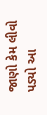જાણો કેમ લીવો પડ્યો આ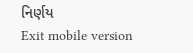નિર્ણય
Exit mobile version